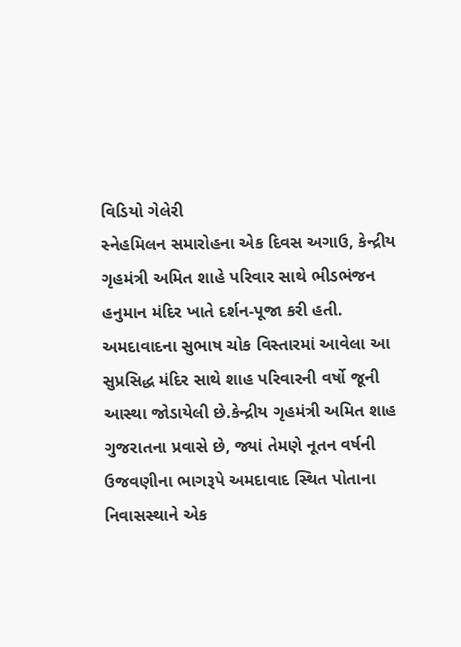વિડિયો ગેલેરી
સ્નેહમિલન સમારોહના એક દિવસ અગાઉ, કેન્દ્રીય ગૃહમંત્રી અમિત શાહે પરિવાર સાથે ભીડભંજન હનુમાન મંદિર ખાતે દર્શન-પૂજા કરી હતી. અમદાવાદના સુભાષ ચોક વિસ્તારમાં આવેલા આ સુપ્રસિદ્ધ મંદિર સાથે શાહ પરિવારની વર્ષો જૂની આસ્થા જોડાયેલી છે.કેન્દ્રીય ગૃહમંત્રી અમિત શાહ ગુજરાતના પ્રવાસે છે, જ્યાં તેમણે નૂતન વર્ષની ઉજવણીના ભાગરૂપે અમદાવાદ સ્થિત પોતાના નિવાસસ્થાને એક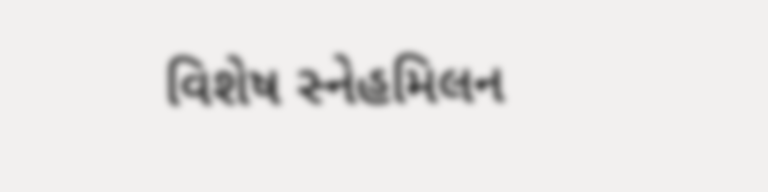વિશેષ સ્નેહમિલન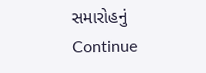સમારોહનું Continue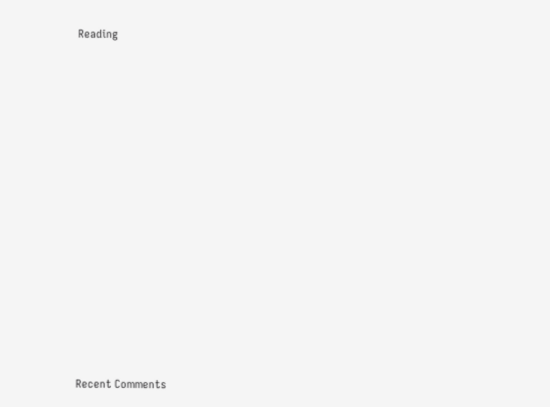Reading
















Recent Comments